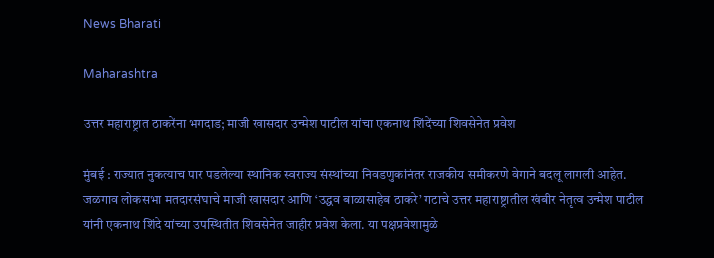News Bharati

Maharashtra

उत्तर महाराष्ट्रात ठाकरेंना भगदाड; माजी खासदार उन्मेश पाटील यांचा एकनाथ शिंदेंच्या शिवसेनेत प्रवेश

मुंबई : राज्यात नुकत्याच पार पडलेल्या स्थानिक स्वराज्य संस्थांच्या निवडणुकांनंतर राजकीय समीकरणे वेगाने बदलू लागली आहेत. जळगाव लोकसभा मतदारसंघाचे माजी खासदार आणि ‘उद्धव बाळासाहेब ठाकरे’ गटाचे उत्तर महाराष्ट्रातील खंबीर नेतृत्व उन्मेश पाटील यांनी एकनाथ शिंदे यांच्या उपस्थितीत शिवसेनेत जाहीर प्रवेश केला. या पक्षप्रवेशामुळे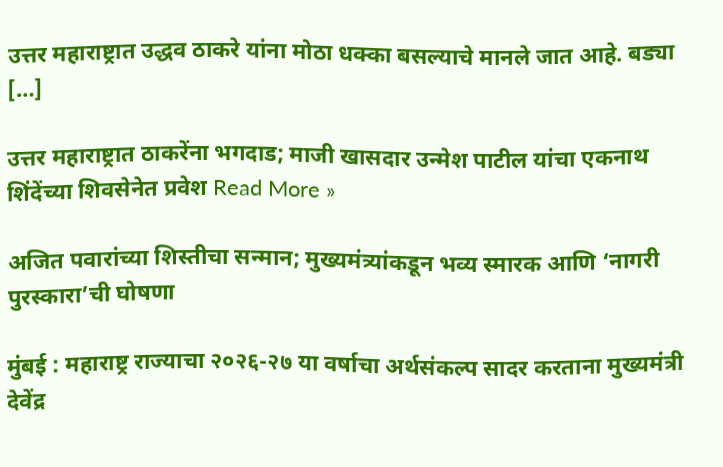उत्तर महाराष्ट्रात उद्धव ठाकरे यांना मोठा धक्का बसल्याचे मानले जात आहे. बड्या […]

उत्तर महाराष्ट्रात ठाकरेंना भगदाड; माजी खासदार उन्मेश पाटील यांचा एकनाथ शिंदेंच्या शिवसेनेत प्रवेश Read More »

अजित पवारांच्या शिस्तीचा सन्मान; मुख्यमंत्र्यांकडून भव्य स्मारक आणि ‘नागरी पुरस्कारा’ची घोषणा

मुंबई : महाराष्ट्र राज्याचा २०२६-२७ या वर्षाचा अर्थसंकल्प सादर करताना मुख्यमंत्री देवेंद्र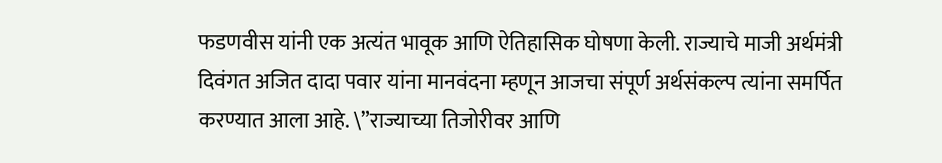फडणवीस यांनी एक अत्यंत भावूक आणि ऐतिहासिक घोषणा केली. राज्याचे माजी अर्थमंत्री दिवंगत अजित दादा पवार यांना मानवंदना म्हणून आजचा संपूर्ण अर्थसंकल्प त्यांना समर्पित करण्यात आला आहे. \”राज्याच्या तिजोरीवर आणि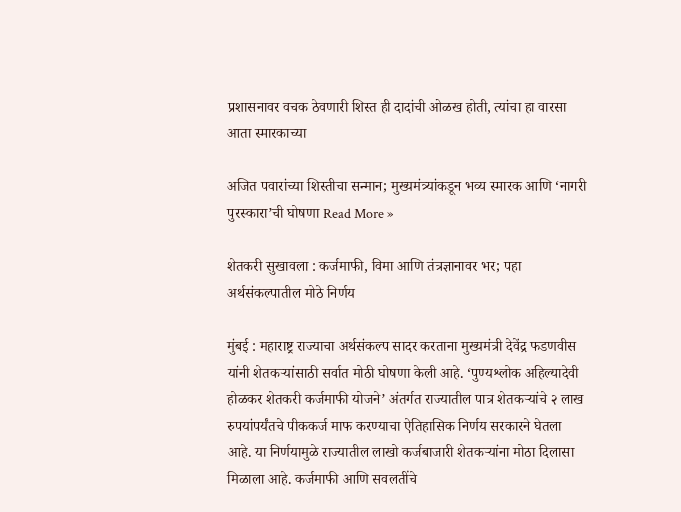प्रशासनावर वचक ठेवणारी शिस्त ही दादांची ओळख होती, त्यांचा हा वारसा आता स्मारकाच्या

अजित पवारांच्या शिस्तीचा सन्मान; मुख्यमंत्र्यांकडून भव्य स्मारक आणि ‘नागरी पुरस्कारा’ची घोषणा Read More »

शेतकरी सुखावला : कर्जमाफी, विमा आणि तंत्रज्ञानावर भर; पहा अर्थसंकल्पातील मोठे निर्णय

मुंबई : महाराष्ट्र राज्याचा अर्थसंकल्प सादर करताना मुख्यमंत्री देवेंद्र फडणवीस यांनी शेतकऱ्यांसाठी सर्वात मोठी घोषणा केली आहे. ‘पुण्यश्लोक अहिल्यादेवी होळकर शेतकरी कर्जमाफी योजने’ अंतर्गत राज्यातील पात्र शेतकऱ्यांचे २ लाख रुपयांपर्यंतचे पीककर्ज माफ करण्याचा ऐतिहासिक निर्णय सरकारने घेतला आहे. या निर्णयामुळे राज्यातील लाखो कर्जबाजारी शेतकऱ्यांना मोठा दिलासा मिळाला आहे. कर्जमाफी आणि सवलतींचे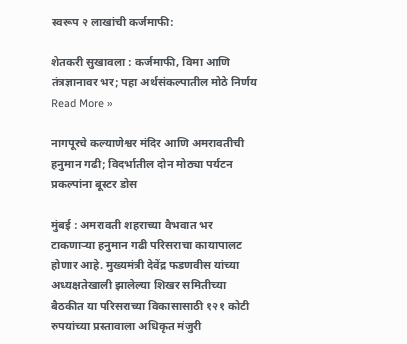स्वरूप २ लाखांची कर्जमाफी:

शेतकरी सुखावला : कर्जमाफी, विमा आणि तंत्रज्ञानावर भर; पहा अर्थसंकल्पातील मोठे निर्णय Read More »

नागपूरचे कल्याणेश्वर मंदिर आणि अमरावतीची हनुमान गढी; विदर्भातील दोन मोठ्या पर्यटन प्रकल्पांना बूस्टर डोस

मुंबई : अमरावती शहराच्या वैभवात भर टाकणाऱ्या हनुमान गढी परिसराचा कायापालट होणार आहे. मुख्यमंत्री देवेंद्र फडणवीस यांच्या अध्यक्षतेखाली झालेल्या शिखर समितीच्या बैठकीत या परिसराच्या विकासासाठी १२१ कोटी रुपयांच्या प्रस्तावाला अधिकृत मंजुरी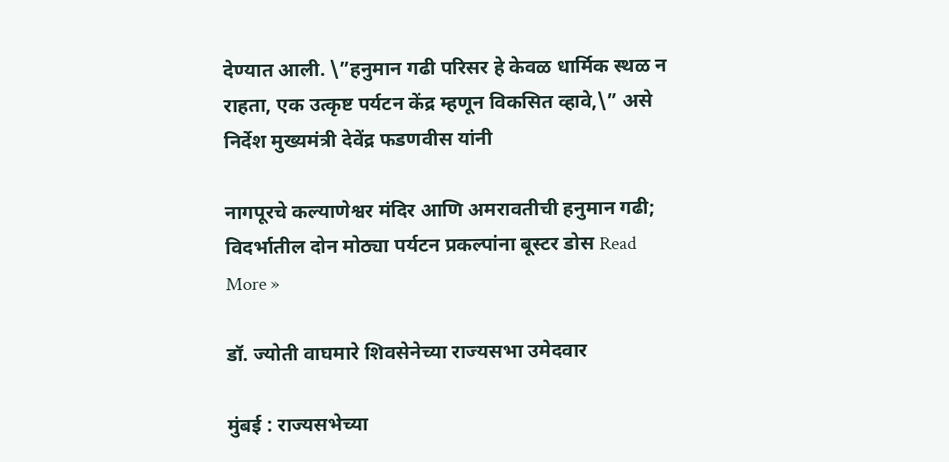देण्यात आली. \”हनुमान गढी परिसर हे केवळ धार्मिक स्थळ न राहता, एक उत्कृष्ट पर्यटन केंद्र म्हणून विकसित व्हावे,\” असे निर्देश मुख्यमंत्री देवेंद्र फडणवीस यांनी

नागपूरचे कल्याणेश्वर मंदिर आणि अमरावतीची हनुमान गढी; विदर्भातील दोन मोठ्या पर्यटन प्रकल्पांना बूस्टर डोस Read More »

डॉ. ज्योती वाघमारे शिवसेनेच्या राज्यसभा उमेदवार

मुंबई : राज्यसभेच्या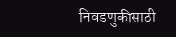निवडणुकीसाठी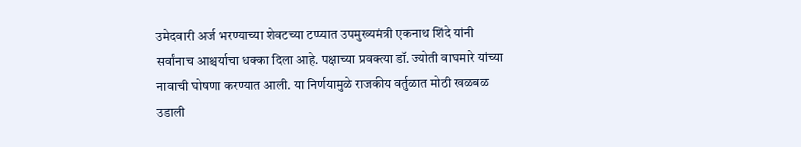उमेदवारी अर्ज भरण्याच्या शेवटच्या टप्प्यात उपमुख्यमंत्री एकनाथ शिंदे यांनी सर्वांनाच आश्चर्याचा धक्का दिला आहे. पक्षाच्या प्रवक्त्या डॉ. ज्योती वाघमारे यांच्या नावाची घोषणा करण्यात आली. या निर्णयामुळे राजकीय वर्तुळात मोठी खळबळ उडाली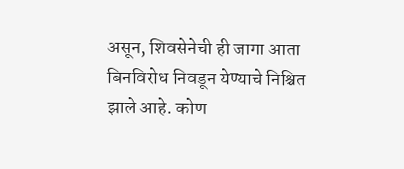असून, शिवसेनेची ही जागा आता बिनविरोध निवडून येण्याचे निश्चित झाले आहे. कोण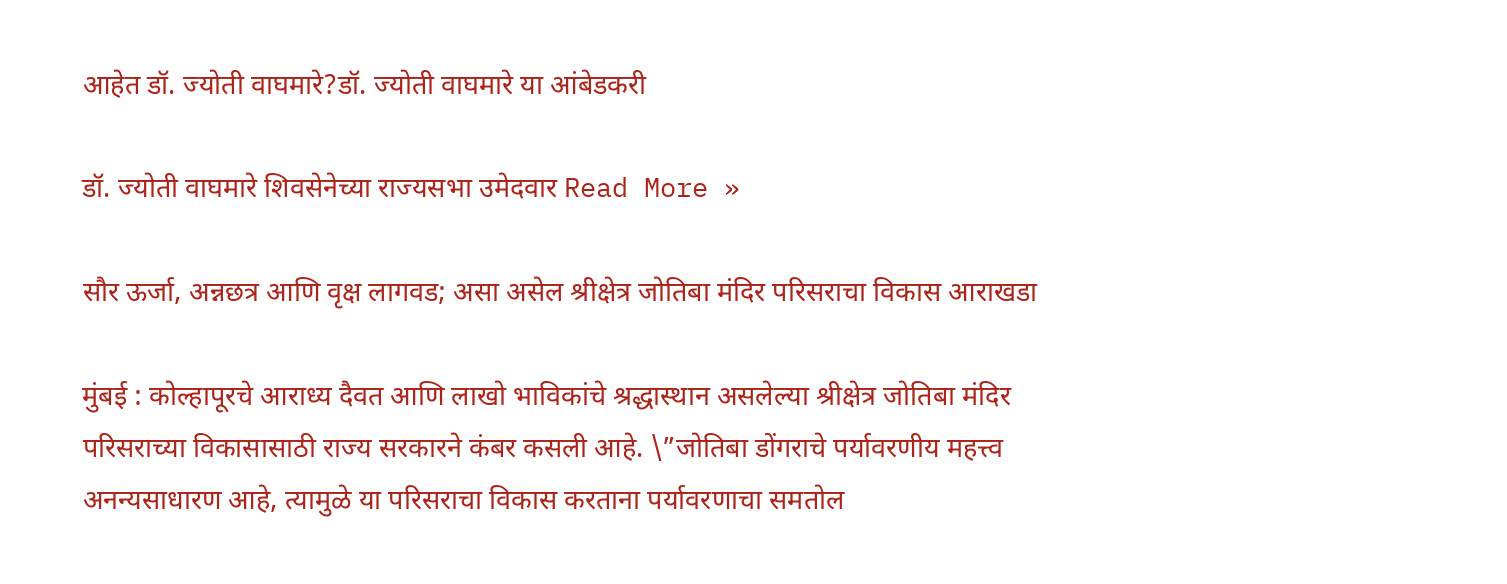आहेत डॉ. ज्योती वाघमारे?डॉ. ज्योती वाघमारे या आंबेडकरी

डॉ. ज्योती वाघमारे शिवसेनेच्या राज्यसभा उमेदवार Read More »

सौर ऊर्जा, अन्नछत्र आणि वृक्ष लागवड; असा असेल श्रीक्षेत्र जोतिबा मंदिर परिसराचा विकास आराखडा

मुंबई : कोल्हापूरचे आराध्य दैवत आणि लाखो भाविकांचे श्रद्धास्थान असलेल्या श्रीक्षेत्र जोतिबा मंदिर परिसराच्या विकासासाठी राज्य सरकारने कंबर कसली आहे. \”जोतिबा डोंगराचे पर्यावरणीय महत्त्व अनन्यसाधारण आहे, त्यामुळे या परिसराचा विकास करताना पर्यावरणाचा समतोल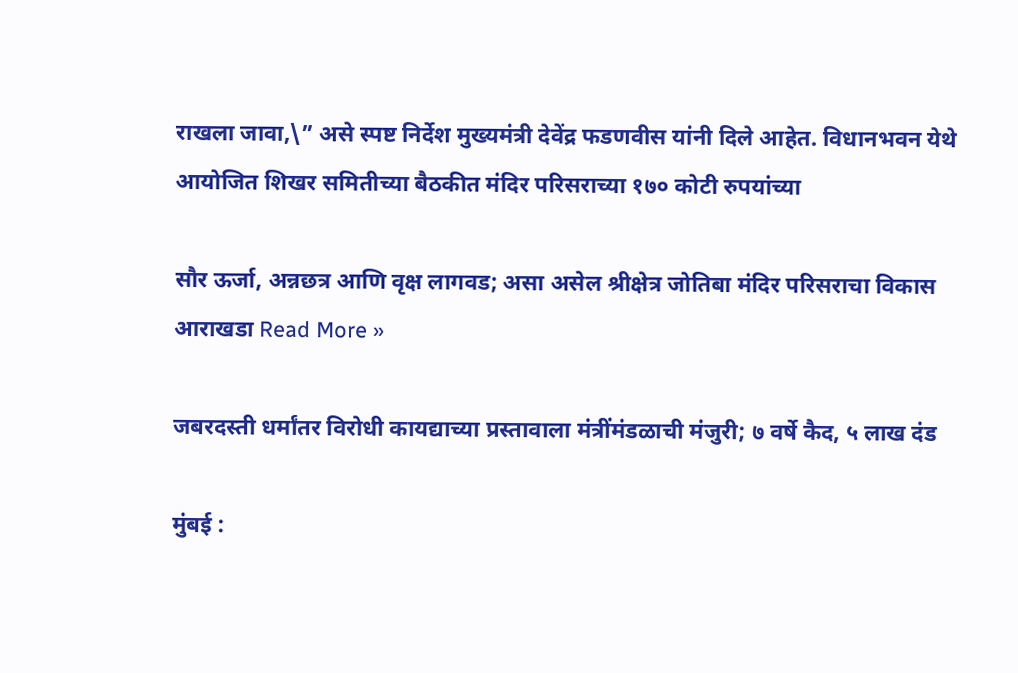राखला जावा,\” असे स्पष्ट निर्देश मुख्यमंत्री देवेंद्र फडणवीस यांनी दिले आहेत. विधानभवन येथे आयोजित शिखर समितीच्या बैठकीत मंदिर परिसराच्या १७० कोटी रुपयांच्या

सौर ऊर्जा, अन्नछत्र आणि वृक्ष लागवड; असा असेल श्रीक्षेत्र जोतिबा मंदिर परिसराचा विकास आराखडा Read More »

जबरदस्ती धर्मांतर विरोधी कायद्याच्या प्रस्तावाला मंत्रींमंडळाची मंजुरी; ७ वर्षे कैद, ५ लाख दंड

मुंबई :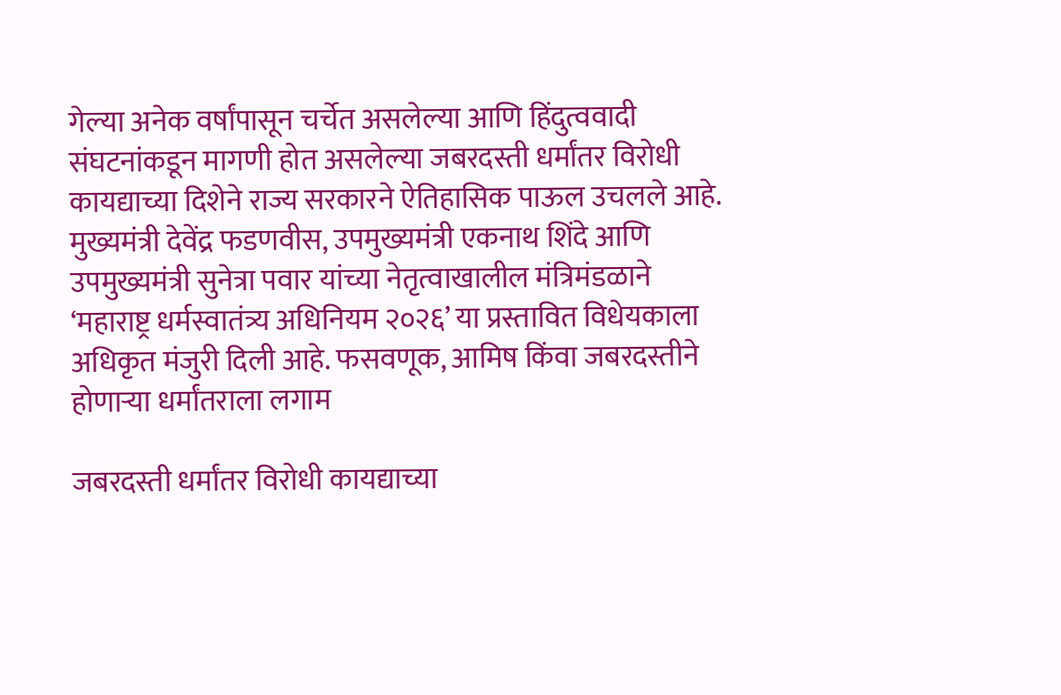गेल्या अनेक वर्षांपासून चर्चेत असलेल्या आणि हिंदुत्ववादी संघटनांकडून मागणी होत असलेल्या जबरदस्ती धर्मांतर विरोधी कायद्याच्या दिशेने राज्य सरकारने ऐतिहासिक पाऊल उचलले आहे. मुख्यमंत्री देवेंद्र फडणवीस, उपमुख्यमंत्री एकनाथ शिंदे आणि उपमुख्यमंत्री सुनेत्रा पवार यांच्या नेतृत्वाखालील मंत्रिमंडळाने ‘महाराष्ट्र धर्मस्वातंत्र्य अधिनियम २०२६’ या प्रस्तावित विधेयकाला अधिकृत मंजुरी दिली आहे. फसवणूक, आमिष किंवा जबरदस्तीने होणाऱ्या धर्मांतराला लगाम

जबरदस्ती धर्मांतर विरोधी कायद्याच्या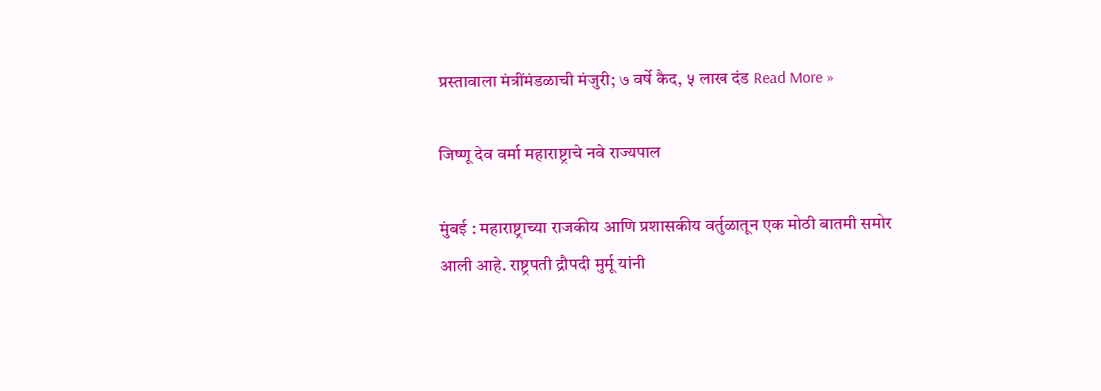प्रस्तावाला मंत्रींमंडळाची मंजुरी; ७ वर्षे कैद, ५ लाख दंड Read More »

जिष्णू देव वर्मा महाराष्ट्राचे नवे राज्यपाल

मुंबई : महाराष्ट्राच्या राजकीय आणि प्रशासकीय वर्तुळातून एक मोठी बातमी समोर आली आहे. राष्ट्रपती द्रौपदी मुर्मू यांनी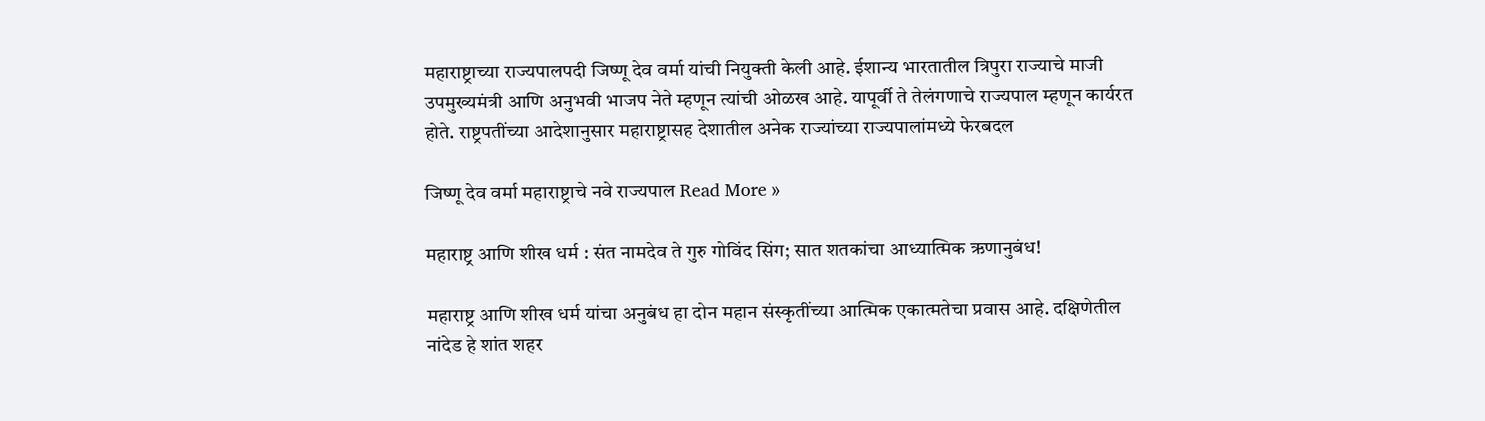महाराष्ट्राच्या राज्यपालपदी जिष्णू देव वर्मा यांची नियुक्ती केली आहे. ईशान्य भारतातील त्रिपुरा राज्याचे माजी उपमुख्यमंत्री आणि अनुभवी भाजप नेते म्हणून त्यांची ओळख आहे. यापूर्वी ते तेलंगणाचे राज्यपाल म्हणून कार्यरत होते. राष्ट्रपतींच्या आदेशानुसार महाराष्ट्रासह देशातील अनेक राज्यांच्या राज्यपालांमध्ये फेरबदल

जिष्णू देव वर्मा महाराष्ट्राचे नवे राज्यपाल Read More »

महाराष्ट्र आणि शीख धर्म : संत नामदेव ते गुरु गोविंद सिंग; सात शतकांचा आध्यात्मिक ऋणानुबंध!

महाराष्ट्र आणि शीख धर्म यांचा अनुबंध हा दोन महान संस्कृतींच्या आत्मिक एकात्मतेचा प्रवास आहे. दक्षिणेतील नांदेड हे शांत शहर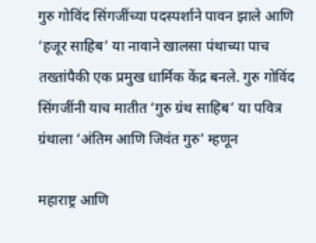गुरु गोविंद सिंगजींच्या पदस्पर्शाने पावन झाले आणि ‘हजूर साहिब’ या नावाने खालसा पंथाच्या पाच तख्तांपैकी एक प्रमुख धार्मिक केंद्र बनले. गुरु गोविंद सिंगजींनी याच मातीत ‘गुरु ग्रंथ साहिब’ या पवित्र ग्रंथाला ‘अंतिम आणि जिवंत गुरु’ म्हणून

महाराष्ट्र आणि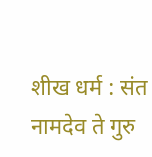शीख धर्म : संत नामदेव ते गुरु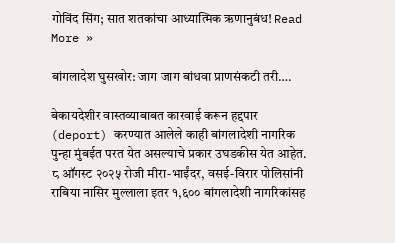गोविंद सिंग; सात शतकांचा आध्यात्मिक ऋणानुबंध! Read More »

बांगलादेश घुसखोर: जाग जाग बांधवा प्राणसंकटी तरी….

बेकायदेशीर वास्तव्याबाबत कारवाई करून हद्दपार (deport) करण्यात आलेले काही बांगलादेशी नागरिक पुन्हा मुंबईत परत येत असल्याचे प्रकार उघडकीस येत आहेत. ८ ऑगस्ट २०२५ रोजी मीरा-भाईंदर, वसई-विरार पोलिसांनी राबिया नासिर मुल्लाला इतर १,६०० बांगलादेशी नागरिकांसह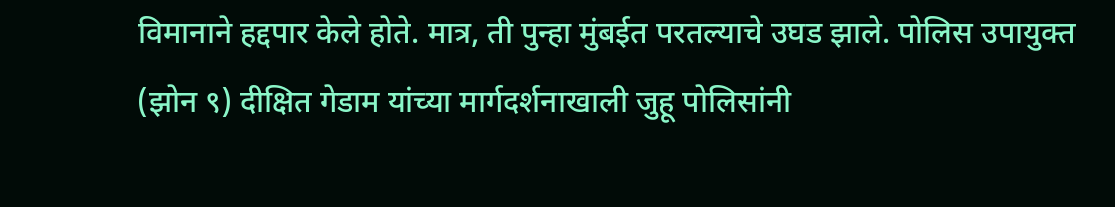विमानाने हद्दपार केले होते. मात्र, ती पुन्हा मुंबईत परतल्याचे उघड झाले. पोलिस उपायुक्त (झोन ९) दीक्षित गेडाम यांच्या मार्गदर्शनाखाली जुहू पोलिसांनी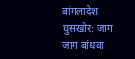बांगलादेश घुसखोर: जाग जाग बांधवा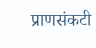प्राणसंकटी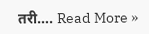तरी…. Read More »